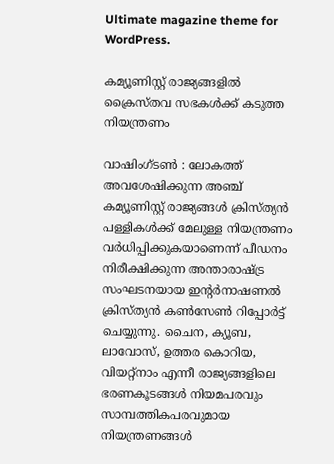Ultimate magazine theme for WordPress.

കമ്യൂണിസ്റ്റ് രാജ്യങ്ങളിൽ ക്രൈസ്തവ സഭകൾക്ക് കടുത്ത നിയന്ത്രണം

വാഷിംഗ്ടൺ : ലോകത്ത് അവശേഷിക്കുന്ന അഞ്ച് കമ്യൂണിസ്റ്റ് രാജ്യങ്ങൾ ക്രിസ്ത്യൻ പള്ളികൾക്ക് മേലുള്ള നിയന്ത്രണം വർധിപ്പിക്കുകയാണെന്ന് പീഡനം നിരീക്ഷിക്കുന്ന അന്താരാഷ്ട്ര സംഘടനയായ ഇൻ്റർനാഷണൽ ക്രിസ്ത്യൻ കൺസേൺ റിപ്പോർട്ട് ചെയ്യുന്നു. ചൈന, ക്യൂബ, ലാവോസ്, ഉത്തര കൊറിയ, വിയറ്റ്നാം എന്നീ രാജ്യങ്ങളിലെ ഭരണകൂടങ്ങൾ നിയമപരവും സാമ്പത്തികപരവുമായ നിയന്ത്രണങ്ങൾ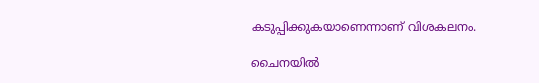കടുപ്പിക്കുകയാണെന്നാണ് വിശകലനം.

ചൈനയിൽ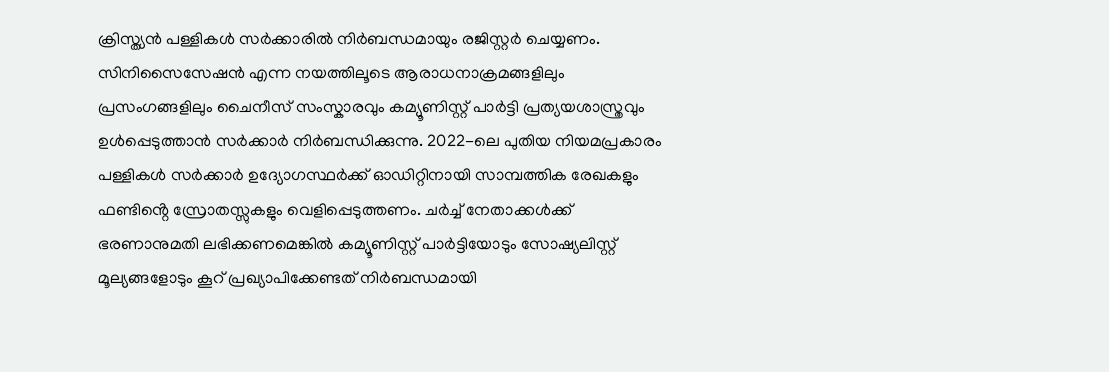ക്രിസ്ത്യൻ പള്ളികൾ സർക്കാരിൽ നിർബന്ധമായും രജിസ്റ്റർ ചെയ്യണം. സിനിസൈസേഷൻ എന്ന നയത്തിലൂടെ ആരാധനാക്രമങ്ങളിലും പ്രസംഗങ്ങളിലും ചൈനീസ് സംസ്കാരവും കമ്യൂണിസ്റ്റ് പാർട്ടി പ്രത്യയശാസ്ത്രവും ഉൾപ്പെടുത്താൻ സർക്കാർ നിർബന്ധിക്കുന്നു. 2022-ലെ പുതിയ നിയമപ്രകാരം പള്ളികൾ സർക്കാർ ഉദ്യോഗസ്ഥർക്ക് ഓഡിറ്റിനായി സാമ്പത്തിക രേഖകളും ഫണ്ടിൻ്റെ സ്രോതസ്സുകളും വെളിപ്പെടുത്തണം. ചർച്ച് നേതാക്കൾക്ക് ഭരണാനുമതി ലഭിക്കണമെങ്കിൽ കമ്യൂണിസ്റ്റ് പാർട്ടിയോടും സോഷ്യലിസ്റ്റ് മൂല്യങ്ങളോടും കൂറ് പ്രഖ്യാപിക്കേണ്ടത് നിർബന്ധമായി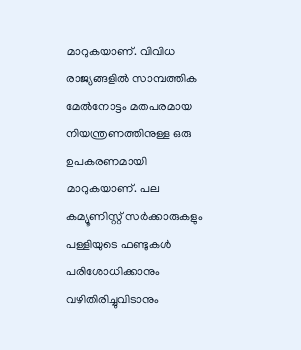മാറുകയാണ്. വിവിധ രാജ്യങ്ങളിൽ സാമ്പത്തിക മേൽനോട്ടം മതപരമായ നിയന്ത്രണത്തിനുള്ള ഒരു ഉപകരണമായി മാറുകയാണ്. പല കമ്യൂണിസ്റ്റ് സർക്കാരുകളും പള്ളിയുടെ ഫണ്ടുകൾ പരിശോധിക്കാനും വഴിതിരിച്ചുവിടാനും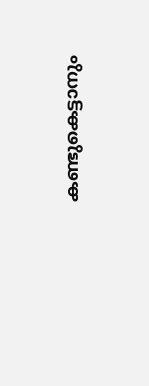കണ്ടുകെട്ടാനും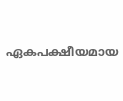ഏകപക്ഷീയമായ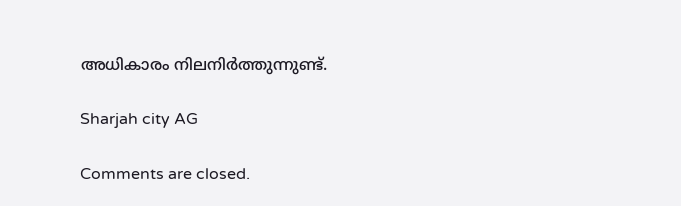അധികാരം നിലനിർത്തുന്നുണ്ട്.

Sharjah city AG

Comments are closed.